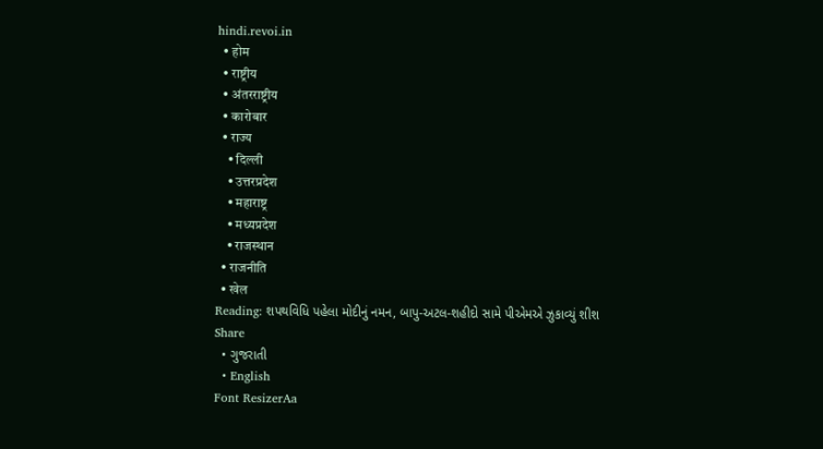hindi.revoi.in
  • होम
  • राष्ट्रीय
  • अंतरराष्ट्रीय
  • कारोबार
  • राज्य
    • दिल्ली
    • उत्तरप्रदेश
    • महाराष्ट्र
    • मध्यप्रदेश
    • राजस्थान
  • राजनीति
  • खेल
Reading: શપથવિધિ પહેલા મોદીનું નમન, બાપુ-અટલ-શહીદો સામે પીએમએ ઝુકાવ્યું શીશ
Share
  • ગુજરાતી
  • English
Font ResizerAa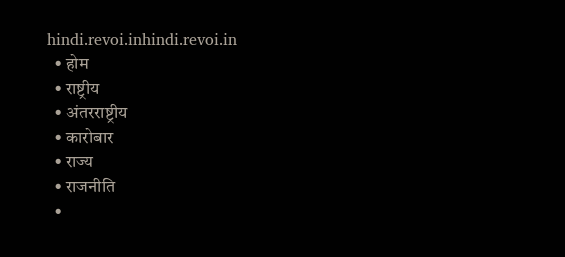hindi.revoi.inhindi.revoi.in
  • होम
  • राष्ट्रीय
  • अंतरराष्ट्रीय
  • कारोबार
  • राज्य
  • राजनीति
  •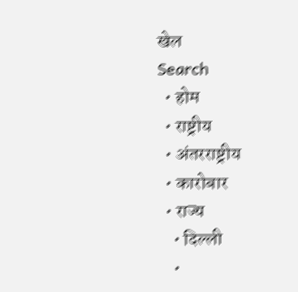खेल
Search
  • होम
  • राष्ट्रीय
  • अंतरराष्ट्रीय
  • कारोबार
  • राज्य
    • दिल्ली
    •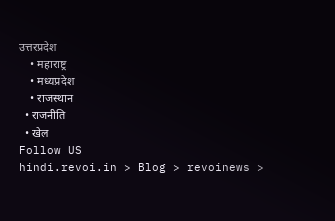उत्तरप्रदेश
    • महाराष्ट्र
    • मध्यप्रदेश
    • राजस्थान
  • राजनीति
  • खेल
Follow US
hindi.revoi.in > Blog > revoinews >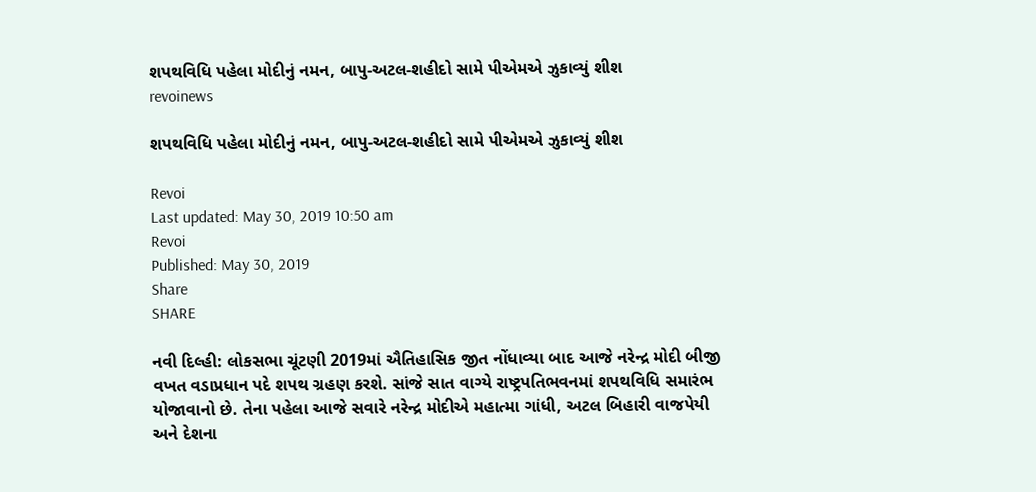શપથવિધિ પહેલા મોદીનું નમન, બાપુ-અટલ-શહીદો સામે પીએમએ ઝુકાવ્યું શીશ
revoinews

શપથવિધિ પહેલા મોદીનું નમન, બાપુ-અટલ-શહીદો સામે પીએમએ ઝુકાવ્યું શીશ

Revoi
Last updated: May 30, 2019 10:50 am
Revoi
Published: May 30, 2019
Share
SHARE

નવી દિલ્હી: લોકસભા ચૂંટણી 2019માં ઐતિહાસિક જીત નોંધાવ્યા બાદ આજે નરેન્દ્ર મોદી બીજી વખત વડાપ્રધાન પદે શપથ ગ્રહણ કરશે. સાંજે સાત વાગ્યે રાષ્ટ્રપતિભવનમાં શપથવિધિ સમારંભ યોજાવાનો છે. તેના પહેલા આજે સવારે નરેન્દ્ર મોદીએ મહાત્મા ગાંધી, અટલ બિહારી વાજપેયી અને દેશના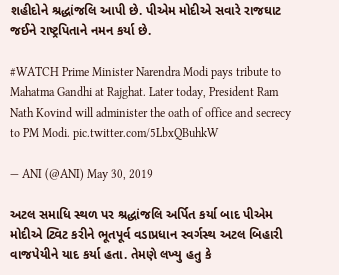શહીદોને શ્રદ્ધાંજલિ આપી છે. પીએમ મોદીએ સવારે રાજઘાટ જઈને રાષ્ટ્રપિતાને નમન કર્યા છે.

#WATCH Prime Minister Narendra Modi pays tribute to Mahatma Gandhi at Rajghat. Later today, President Ram Nath Kovind will administer the oath of office and secrecy to PM Modi. pic.twitter.com/5LbxQBuhkW

— ANI (@ANI) May 30, 2019

અટલ સમાધિ સ્થળ પર શ્રદ્ધાંજલિ અર્પિત કર્યા બાદ પીએમ મોદીએ ટ્વિટ કરીને ભૂતપૂર્વ વડાપ્રધાન સ્વર્ગસ્થ અટલ બિહારી વાજપેયીને યાદ કર્યા હતા. તેમણે લખ્યુ હતુ કે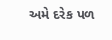અમે દરેક પળ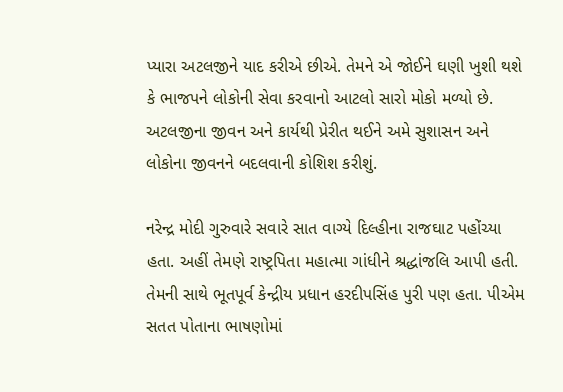પ્યારા અટલજીને યાદ કરીએ છીએ. તેમને એ જોઈને ઘણી ખુશી થશે કે ભાજપને લોકોની સેવા કરવાનો આટલો સારો મોકો મળ્યો છે. અટલજીના જીવન અને કાર્યથી પ્રેરીત થઈને અમે સુશાસન અને લોકોના જીવનને બદલવાની કોશિશ કરીશું.

નરેન્દ્ર મોદી ગુરુવારે સવારે સાત વાગ્યે દિલ્હીના રાજઘાટ પહોંચ્યા હતા. અહીં તેમણે રાષ્ટ્રપિતા મહાત્મા ગાંધીને શ્રદ્ધાંજલિ આપી હતી. તેમની સાથે ભૂતપૂર્વ કેન્દ્રીય પ્રધાન હરદીપસિંહ પુરી પણ હતા. પીએમ સતત પોતાના ભાષણોમાં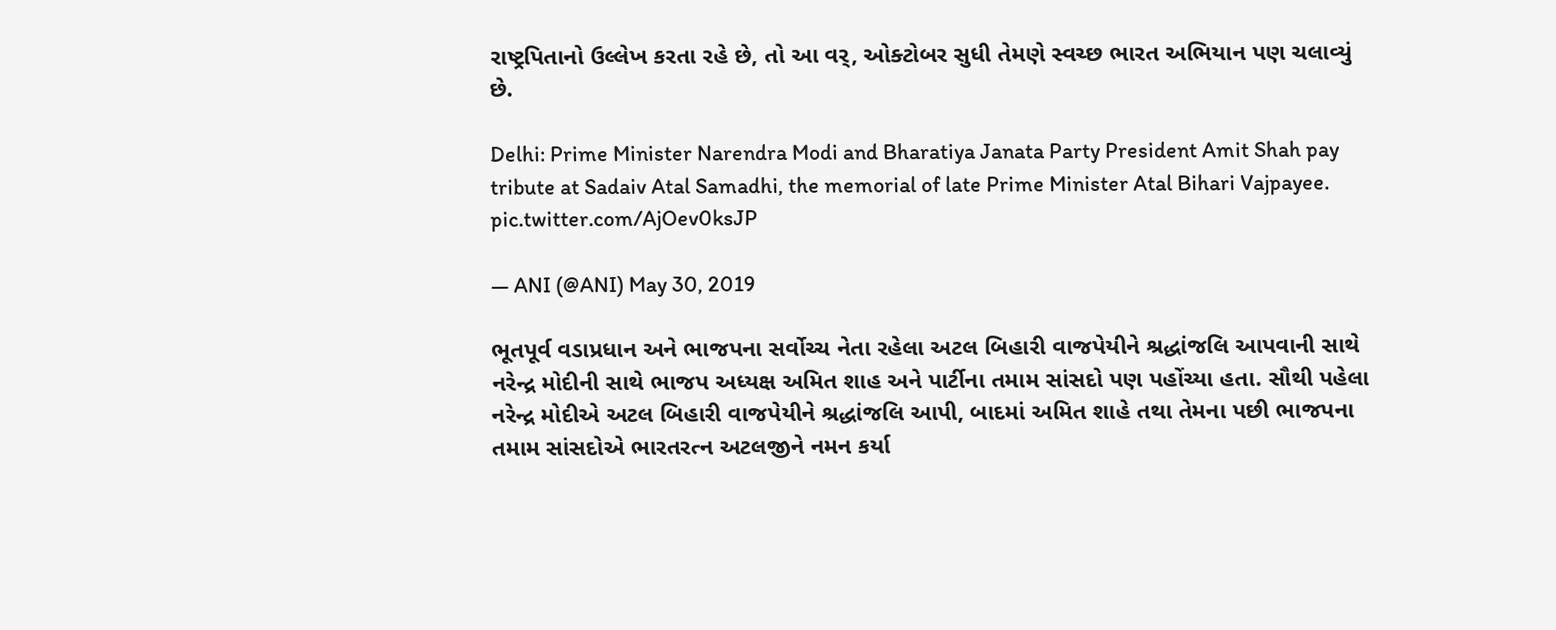રાષ્ટ્રપિતાનો ઉલ્લેખ કરતા રહે છે, તો આ વર્, ઓક્ટોબર સુધી તેમણે સ્વચ્છ ભારત અભિયાન પણ ચલાવ્યું છે.

Delhi: Prime Minister Narendra Modi and Bharatiya Janata Party President Amit Shah pay tribute at Sadaiv Atal Samadhi, the memorial of late Prime Minister Atal Bihari Vajpayee. pic.twitter.com/AjOev0ksJP

— ANI (@ANI) May 30, 2019

ભૂતપૂર્વ વડાપ્રધાન અને ભાજપના સર્વોચ્ચ નેતા રહેલા અટલ બિહારી વાજપેયીને શ્રદ્ધાંજલિ આપવાની સાથે નરેન્દ્ર મોદીની સાથે ભાજપ અધ્યક્ષ અમિત શાહ અને પાર્ટીના તમામ સાંસદો પણ પહોંચ્યા હતા. સૌથી પહેલા નરેન્દ્ર મોદીએ અટલ બિહારી વાજપેયીને શ્રદ્ધાંજલિ આપી, બાદમાં અમિત શાહે તથા તેમના પછી ભાજપના તમામ સાંસદોએ ભારતરત્ન અટલજીને નમન કર્યા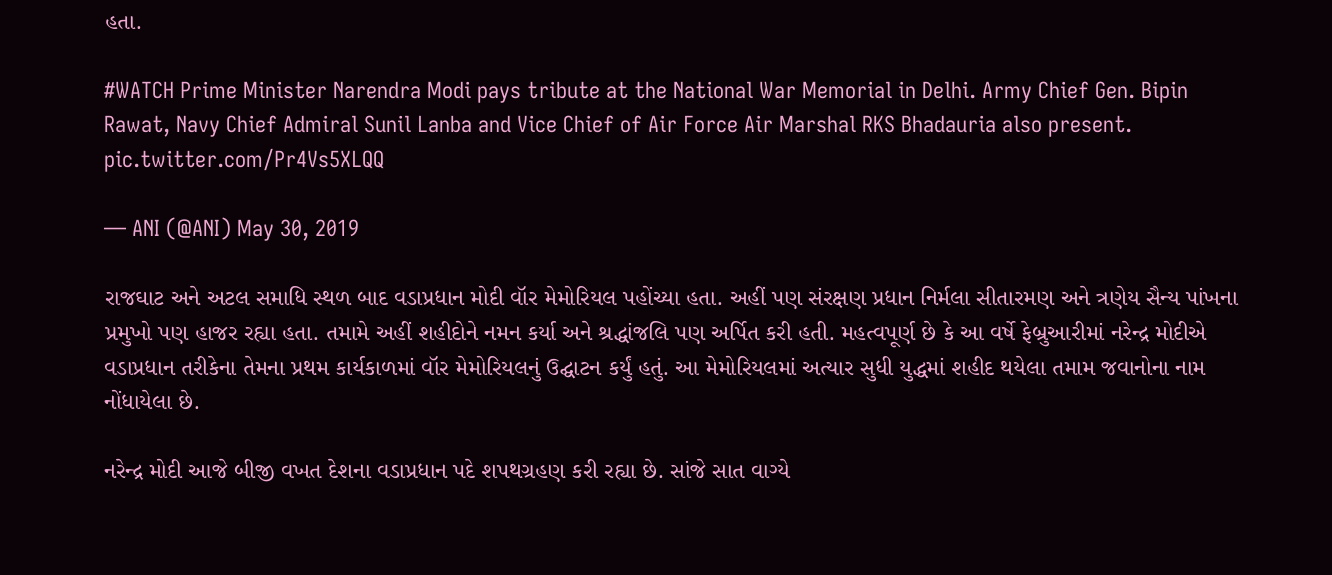હતા.

#WATCH Prime Minister Narendra Modi pays tribute at the National War Memorial in Delhi. Army Chief Gen. Bipin Rawat, Navy Chief Admiral Sunil Lanba and Vice Chief of Air Force Air Marshal RKS Bhadauria also present. pic.twitter.com/Pr4Vs5XLQQ

— ANI (@ANI) May 30, 2019

રાજઘાટ અને અટલ સમાધિ સ્થળ બાદ વડાપ્રધાન મોદી વૉર મેમોરિયલ પહોંચ્યા હતા. અહીં પણ સંરક્ષણ પ્રધાન નિર્મલા સીતારમણ અને ત્રણેય સૈન્ય પાંખના પ્રમુખો પણ હાજર રહ્યા હતા. તમામે અહીં શહીદોને નમન કર્યા અને શ્રદ્ધાંજલિ પણ અર્પિત કરી હતી. મહત્વપૂર્ણ છે કે આ વર્ષે ફેબ્રુઆરીમાં નરેન્દ્ર મોદીએ વડાપ્રધાન તરીકેના તેમના પ્રથમ કાર્યકાળમાં વૉર મેમોરિયલનું ઉદ્ઘાટન કર્યું હતું. આ મેમોરિયલમાં અત્યાર સુધી યુદ્ધમાં શહીદ થયેલા તમામ જવાનોના નામ નોંધાયેલા છે.

નરેન્દ્ર મોદી આજે બીજી વખત દેશના વડાપ્રધાન પદે શપથગ્રહણ કરી રહ્યા છે. સાંજે સાત વાગ્યે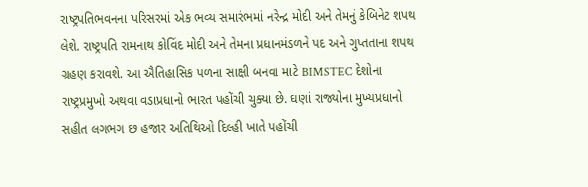રાષ્ટ્રપતિભવનના પરિસરમાં એક ભવ્ય સમારંભમાં નરેન્દ્ર મોદી અને તેમનું કેબિનેટ શપથ લેશે. રાષ્ટ્રપતિ રામનાથ કોવિંદ મોદી અને તેમના પ્રધાનમંડળને પદ અને ગુપ્તતાના શપથ ગ્રહણ કરાવશે. આ ઐતિહાસિક પળના સાક્ષી બનવા માટે BIMSTEC દેશોના રાષ્ટ્રપ્રમુખો અથવા વડાપ્રધાનો ભારત પહોંચી ચુક્યા છે. ઘણાં રાજ્યોના મુખ્યપ્રધાનો સહીત લગભગ છ હજાર અતિથિઓ દિલ્હી ખાતે પહોંચી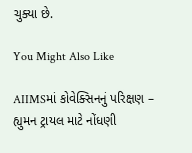ચુક્યા છે.

You Might Also Like

AIIMSમાં કોવેક્સિનનું પરિક્ષણ – હ્યુમન ટ્રાયલ માટે નોંધણી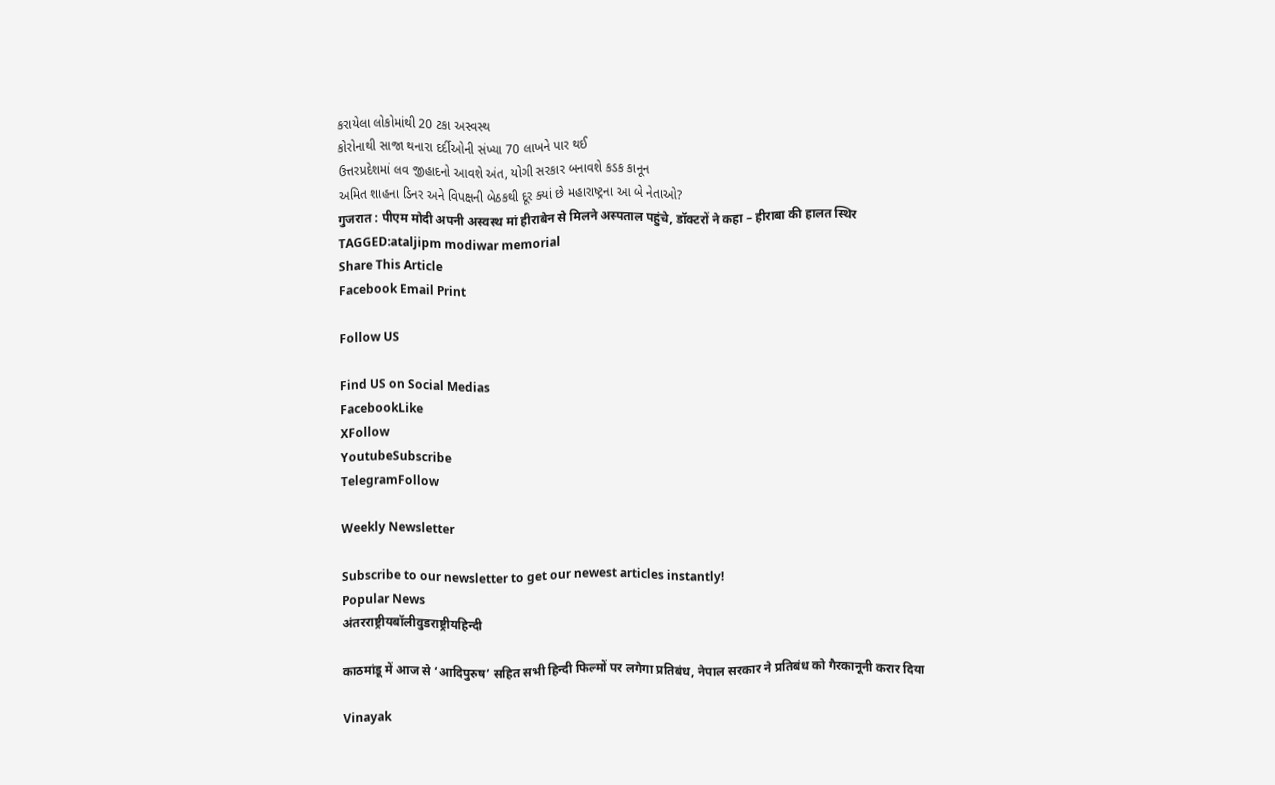કરાયેલા લોકોમાંથી 20 ટકા અસ્વસ્થ
કોરોનાથી સાજા થનારા દર્દીઓની સંખ્યા 70 લાખને પાર થઈ
ઉત્તરપ્રદેશમાં લવ જીહાદનો આવશે અંત, યોગી સરકાર બનાવશે કડક કાનૂન
અમિત શાહના ડિનર અને વિપક્ષની બેઠકથી દૂર ક્યાં છે મહારાષ્ટ્રના આ બે નેતાઓ?
गुजरात : पीएम मोदी अपनी अस्वस्थ मां हीराबेन से मिलने अस्पताल पहुंचे, डॉक्टरों ने कहा – हीराबा की हालत स्थिर
TAGGED:ataljipm modiwar memorial
Share This Article
Facebook Email Print

Follow US

Find US on Social Medias
FacebookLike
XFollow
YoutubeSubscribe
TelegramFollow

Weekly Newsletter

Subscribe to our newsletter to get our newest articles instantly!
Popular News
अंतरराष्ट्रीयबॉलीवुडराष्ट्रीयहिन्दी

काठमांडू में आज से ‘आदिपुरुष’ सहित सभी हिन्दी फिल्मों पर लगेगा प्रतिबंध, नेपाल सरकार ने प्रतिबंध को गैरकानूनी करार दिया

Vinayak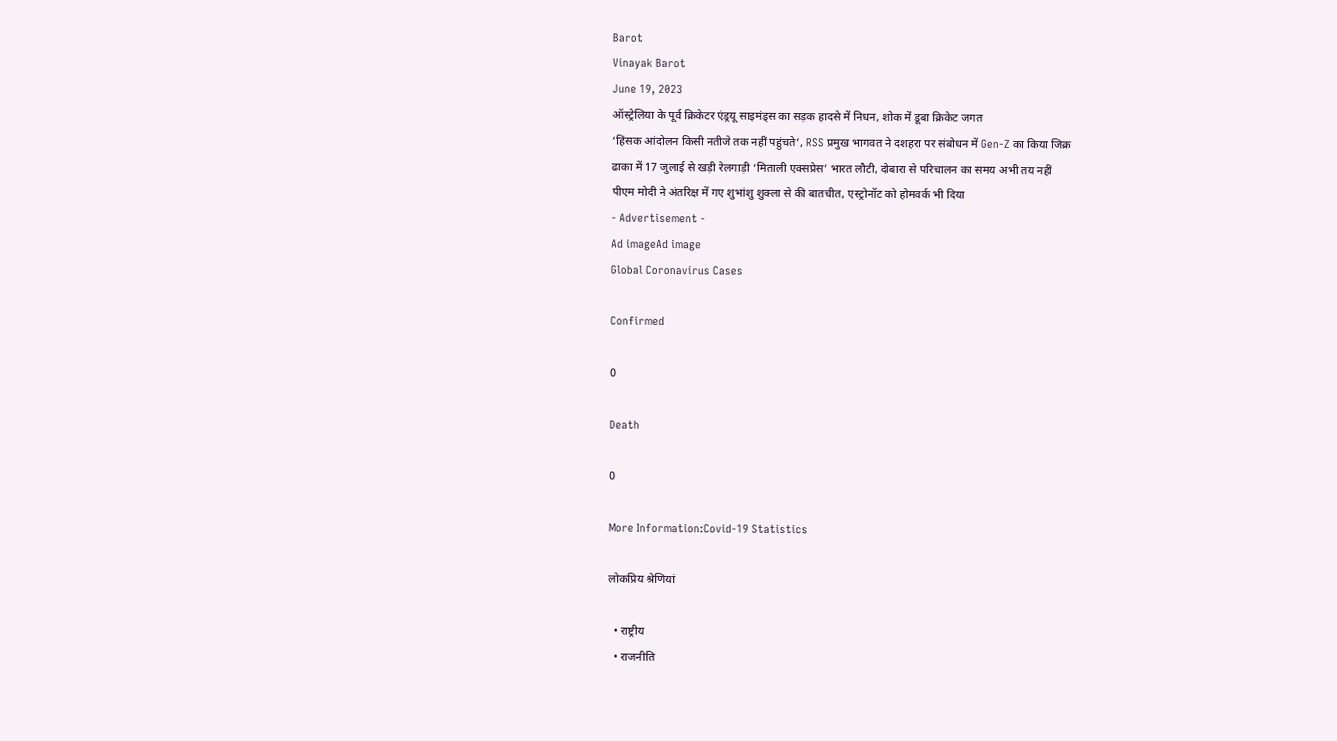Barot
Vinayak Barot
June 19, 2023
ऑस्ट्रेलिया के पूर्व क्रिकेटर एंड्रयू साइमंड्स का सड़क हादसे में निधन, शोक में डूबा क्रिकेट जगत
‘हिंसक आंदोलन किसी नतीजे तक नहीं पहुंचते’, RSS प्रमुख भागवत ने दशहरा पर संबोधन में Gen-Z का किया जिक्र
ढाका में 17 जुलाई से खड़ी रेलगाड़ी ‘मिताली एक्सप्रेस’ भारत लौटी, दोबारा से परिचालन का समय अभी तय नहीं
पीएम मोदी ने अंतरिक्ष में गए शुभांशु शुक्ला से की बातचीत, एस्ट्रोनॉट को होमवर्क भी दिया
- Advertisement -
Ad imageAd image
Global Coronavirus Cases

Confirmed

0

Death

0

More Information:Covid-19 Statistics

लोकप्रिय श्रेणियां

  • राष्ट्रीय
  • राजनीति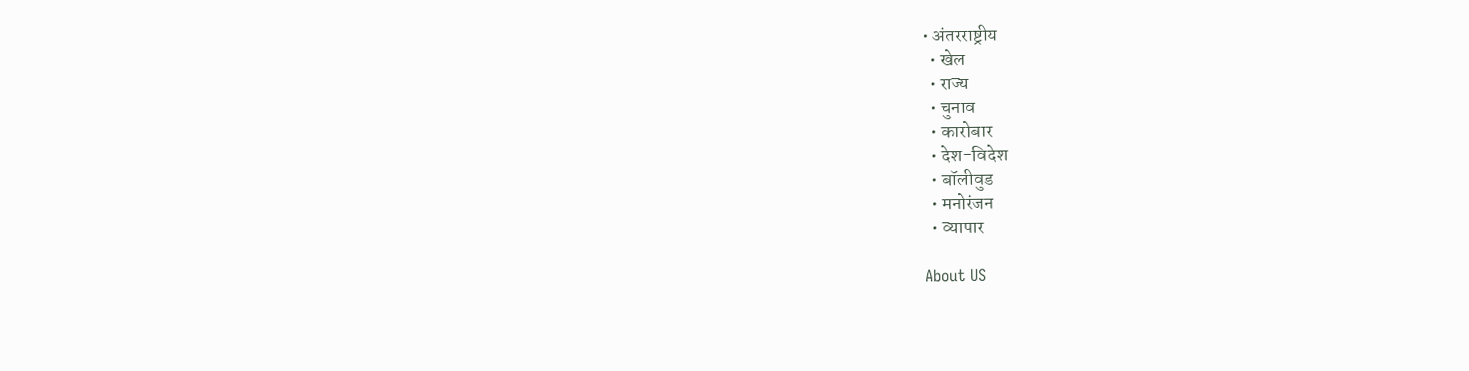• अंतरराष्ट्रीय
  • खेल
  • राज्य
  • चुनाव
  • कारोबार
  • देश-विदेश
  • बॉलीवुड
  • मनोरंजन
  • व्यापार

About US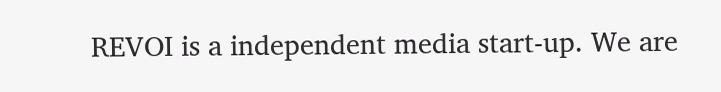REVOI is a independent media start-up. We are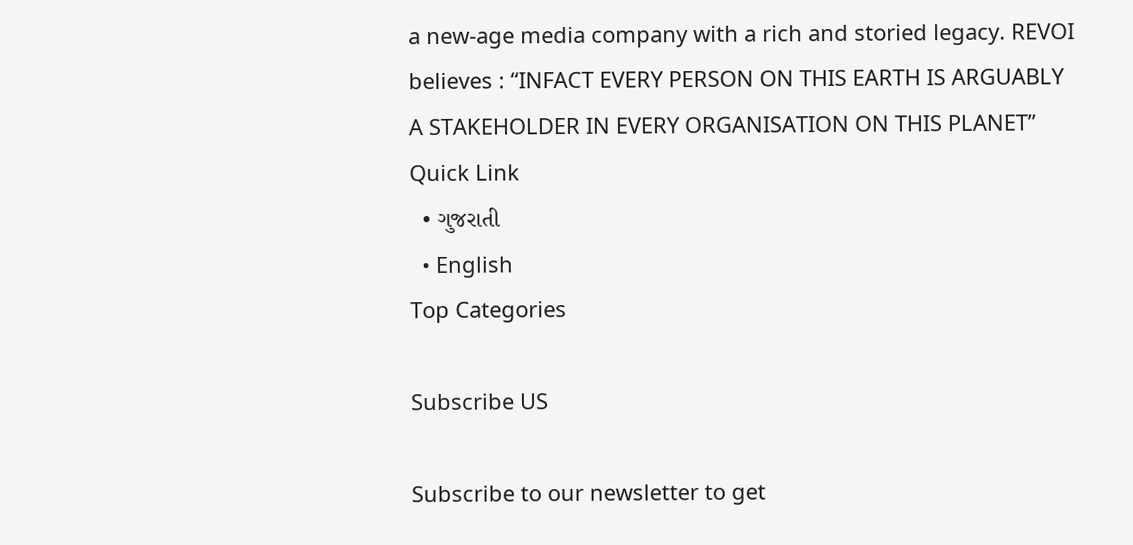a new-age media company with a rich and storied legacy. REVOI believes : “INFACT EVERY PERSON ON THIS EARTH IS ARGUABLY A STAKEHOLDER IN EVERY ORGANISATION ON THIS PLANET”
Quick Link
  • ગુજરાતી
  • English
Top Categories

Subscribe US

Subscribe to our newsletter to get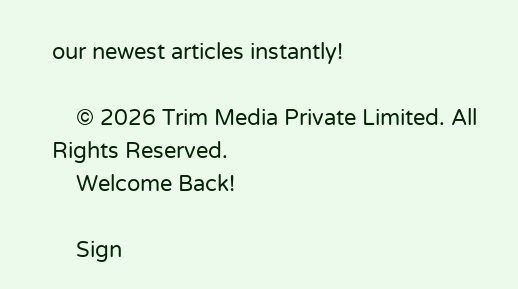our newest articles instantly!

    © 2026 Trim Media Private Limited. All Rights Reserved.
    Welcome Back!

    Sign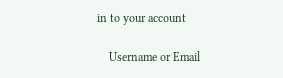in to your account

    Username or Email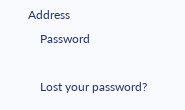Address
    Password

    Lost your password?